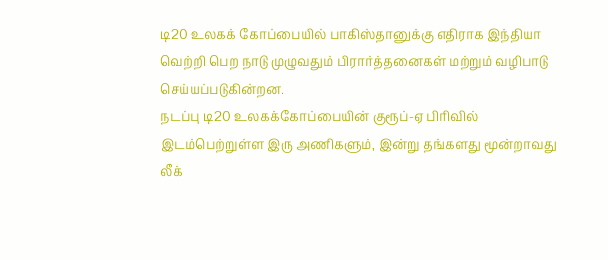டி20 உலகக் கோப்பையில் பாகிஸ்தானுக்கு எதிராக இந்தியா வெற்றி பெற நாடு முழுவதும் பிரார்த்தனைகள் மற்றும் வழிபாடு செய்யப்படுகின்றன.
நடப்பு டி20 உலகக்கோப்பையின் குரூப்-ஏ பிரிவில் இடம்பெற்றுள்ள இரு அணிகளும், இன்று தங்களது மூன்றாவது லீக்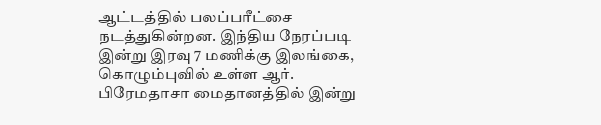ஆட்டத்தில் பலப்பரீட்சை நடத்துகின்றன. இந்திய நேரப்படி இன்று இரவு 7 மணிக்கு இலங்கை, கொழும்புவில் உள்ள ஆர். பிரேமதாசா மைதானத்தில் இன்று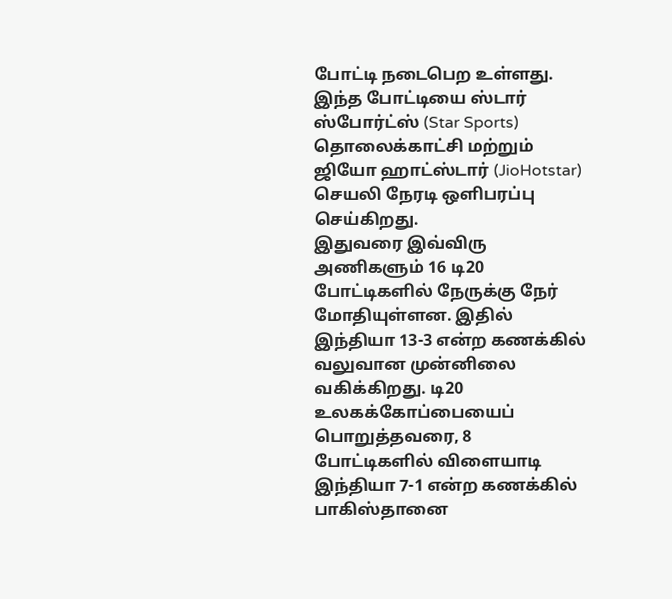போட்டி நடைபெற உள்ளது. இந்த போட்டியை ஸ்டார் ஸ்போர்ட்ஸ் (Star Sports) தொலைக்காட்சி மற்றும் ஜியோ ஹாட்ஸ்டார் (JioHotstar) செயலி நேரடி ஒளிபரப்பு செய்கிறது.
இதுவரை இவ்விரு அணிகளும் 16 டி20 போட்டிகளில் நேருக்கு நேர் மோதியுள்ளன. இதில் இந்தியா 13-3 என்ற கணக்கில் வலுவான முன்னிலை வகிக்கிறது. டி20 உலகக்கோப்பையைப் பொறுத்தவரை, 8 போட்டிகளில் விளையாடி இந்தியா 7-1 என்ற கணக்கில் பாகிஸ்தானை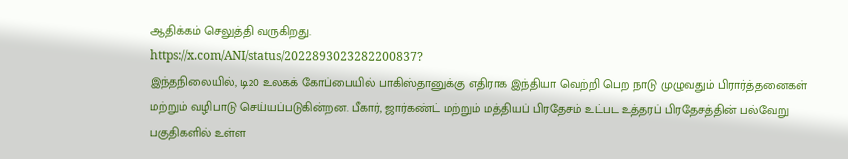ஆதிக்கம் செலுத்தி வருகிறது.
https://x.com/ANI/status/2022893023282200837?
இந்தநிலையில், டி20 உலகக் கோப்பையில் பாகிஸ்தானுக்கு எதிராக இந்தியா வெற்றி பெற நாடு முழுவதும் பிரார்த்தனைகள் மற்றும் வழிபாடு செய்யப்படுகின்றன. பீகார், ஜார்கண்ட் மற்றும் மத்தியப் பிரதேசம் உட்பட உத்தரப் பிரதேசத்தின் பல்வேறு பகுதிகளில் உள்ள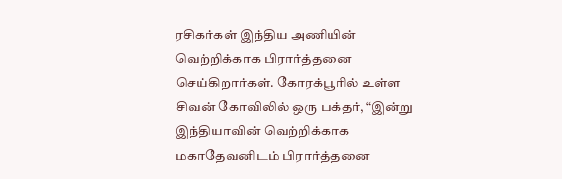ரசிகர்கள் இந்திய அணியின் வெற்றிக்காக பிரார்த்தனை செய்கிறார்கள். கோரக்பூரில் உள்ள சிவன் கோவிலில் ஒரு பக்தர், “இன்று இந்தியாவின் வெற்றிக்காக மகாதேவனிடம் பிரார்த்தனை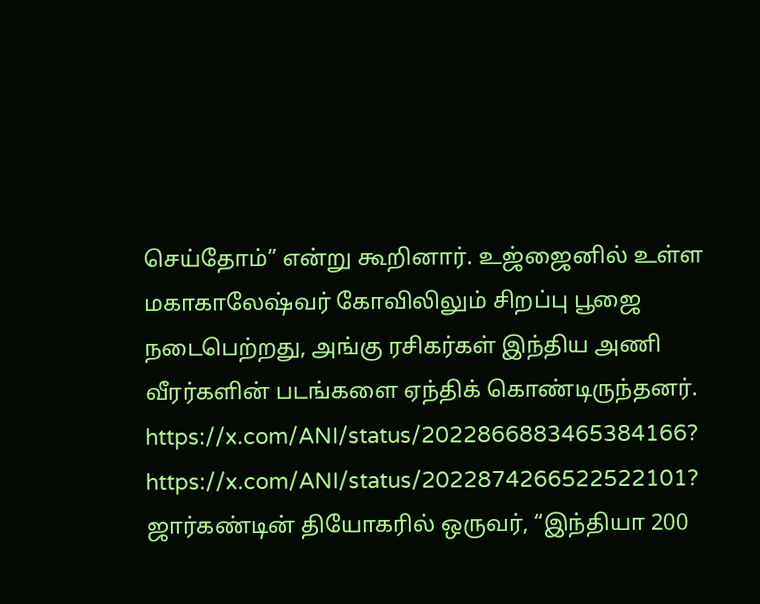செய்தோம்” என்று கூறினார். உஜ்ஜைனில் உள்ள மகாகாலேஷ்வர் கோவிலிலும் சிறப்பு பூஜை நடைபெற்றது, அங்கு ரசிகர்கள் இந்திய அணி வீரர்களின் படங்களை ஏந்திக் கொண்டிருந்தனர்.
https://x.com/ANI/status/2022866883465384166?
https://x.com/ANI/status/2022874266522522101?
ஜார்கண்டின் தியோகரில் ஒருவர், “இந்தியா 200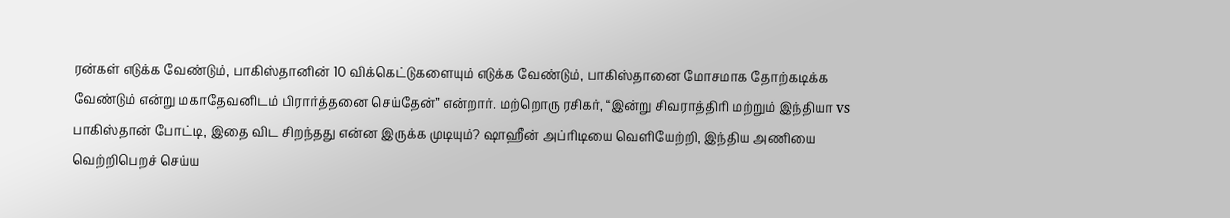ரன்கள் எடுக்க வேண்டும், பாகிஸ்தானின் 10 விக்கெட்டுகளையும் எடுக்க வேண்டும், பாகிஸ்தானை மோசமாக தோற்கடிக்க வேண்டும் என்று மகாதேவனிடம் பிரார்த்தனை செய்தேன்” என்றார். மற்றொரு ரசிகர், “இன்று சிவராத்திரி மற்றும் இந்தியா vs பாகிஸ்தான் போட்டி, இதை விட சிறந்தது என்ன இருக்க முடியும்? ஷாஹீன் அப்ரிடியை வெளியேற்றி, இந்திய அணியை வெற்றிபெறச் செய்ய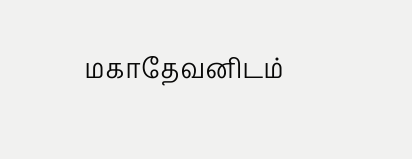மகாதேவனிடம்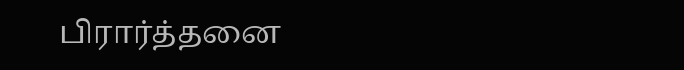பிரார்த்தனை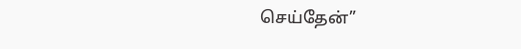செய்தேன்”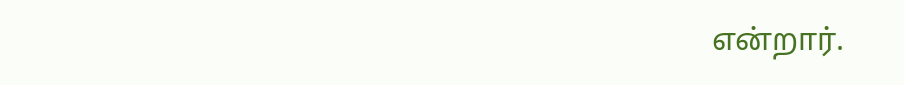என்றார்.